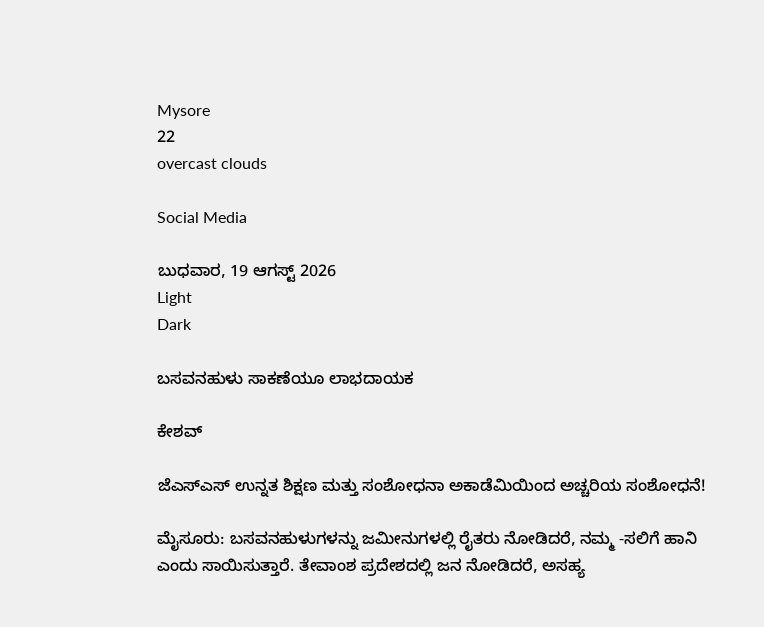Mysore
22
overcast clouds

Social Media

ಬುಧವಾರ, 19 ಆಗಸ್ಟ್ 2026
Light
Dark

ಬಸವನಹುಳು ಸಾಕಣೆಯೂ ಲಾಭದಾಯಕ

ಕೇಶವ್

ಜೆಎಸ್‌ಎಸ್ ಉನ್ನತ ಶಿಕ್ಷಣ ಮತ್ತು ಸಂಶೋಧನಾ ಅಕಾಡೆಮಿಯಿಂದ ಅಚ್ಚರಿಯ ಸಂಶೋಧನೆ!

ಮೈಸೂರು: ಬಸವನಹುಳುಗಳನ್ನು ಜಮೀನುಗಳಲ್ಲಿ ರೈತರು ನೋಡಿದರೆ, ನಮ್ಮ -ಸಲಿಗೆ ಹಾನಿ ಎಂದು ಸಾಯಿಸುತ್ತಾರೆ. ತೇವಾಂಶ ಪ್ರದೇಶದಲ್ಲಿ ಜನ ನೋಡಿದರೆ, ಅಸಹ್ಯ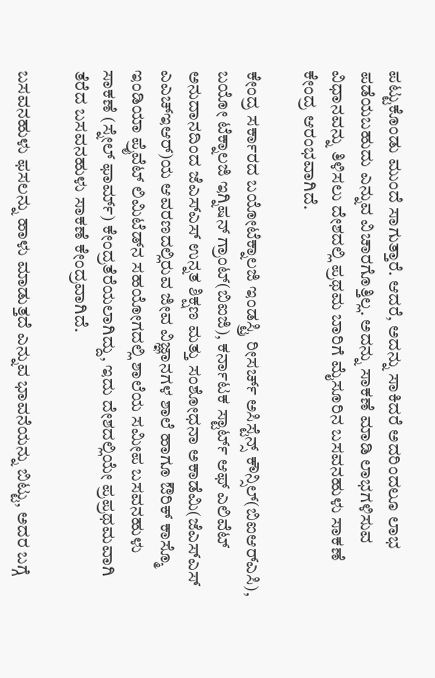ಪಟ್ಟುಕೊಂಡು ಮುಂದೆ ಸಾಗುತ್ತಾರೆ. ಆದರೆ, ಅದನ್ನು ಸಾಕಿದರೆ ಅದರಿಂದಲೂ ಲಾಭ ಪಡೆಯಬಹುದು ಎನ್ನುವ ವಿಚಾರಗೊತ್ತಿಲ್ಲ. ಅದನ್ನು ಸಾಕಣೆ ಮಾಡಿ ಲಾಭಗಳಿಸುವ ವಿಧಾನವನ್ನು ತಿಳಿಸಲು ದೇಶದಲ್ಲಿ ಪ್ರಥಮ ಬಾರಿಗೆ ಮೈಸೂರಿನ ಬಸವನಹುಳು ಸಾಕಣೆ ಕೇಂದ್ರ ಆರಂಭವಾಗಿದೆ.

ಕೇಂದ್ರ ಸರ್ಕಾರದ ಬಯೋಟೆಕ್ನಾಲಜಿ ಇಂಡಸ್ಟ್ರಿ ರೀಸರ್ಚ್ ಅಸಿಸ್ಟೆನ್ಸ್ ಕೌನ್ಸಿಲ್(ಬಿಐಆರ್‌ಎಸಿ), ಬಯೋ ಟೆಕ್ನಾಲಜಿ ಇಗ್ನಿಷನ್ ಗ್ರಾಂಟ್(ಬಿಐಜಿ), ಕರ್ನಾಟಕ ಸ್ಟಾರ್ಟ್ ಆಫ್ ಎಲಿವೆಟ್ ಅನುದಾನದಿಂದ ಜೆಎಸ್‌ಎಸ್ ಉನ್ನತ ಶಿಕ್ಷಣ ಮತ್ತು ಸಂಶೋಧನಾ ಅಕಾಡೆಮಿ(ಜೆಎಸ್ಎಸ್ ಎಎಚ್‌ಇಆರ್)ಯ ಆವರಣದಲ್ಲಿರುವ ಜೀವ ವಿಜ್ಞಾನಗಳ ಶಾಲೆ ಹಾಗೂ ಔರಿಕ್ ಕಾಸ್ಮೊ ಇಂಡಿಯಾ ಪ್ರೈವೆಟ್ ಲಿಮಿಟೆಡ್‌ನ ಸಹಯೋಗದಲ್ಲಿ ಶಾಲೆಯ ಸಮೀಪ ಬಸವನಹುಳು ಸಾಕಣೆ (ಸ್ನೇಲ್ ಫಾರ್ಮ್) ಕೇಂದ್ರತೆರೆಯಲಾಗಿದ್ದು, ಇದು ದೇಶದಲ್ಲಿಯೇ ಪ್ರಪ್ರಥಮವಾಗಿ ತೆರೆದ ಬಸವನಹುಳು ಸಾಕಣೆ ಕೇಂದ್ರವಾಗಿದೆ.

ಬಸವನಹುಳು ಫಸಲನ್ನು ಹಾಳು ಮಾಡುತ್ತದೆ ಎನ್ನುವ ಭಾವನೆಯನ್ನು ಬಿಟ್ಟು, ಅದರ ಬಗ್ಗೆ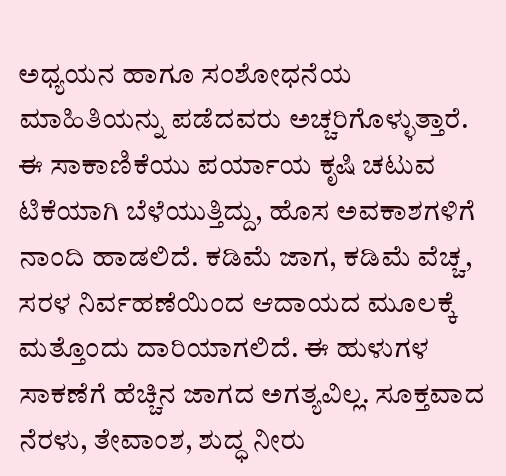ಅಧ್ಯಯನ ಹಾಗೂ ಸಂಶೋಧನೆಯ ಮಾಹಿತಿಯನ್ನು ಪಡೆದವರು ಅಚ್ಚರಿಗೊಳ್ಳುತ್ತಾರೆ. ಈ ಸಾಕಾಣಿಕೆಯು ಪರ್ಯಾಯ ಕೃಷಿ ಚಟುವ ಟಿಕೆಯಾಗಿ ಬೆಳೆಯುತ್ತಿದ್ದು, ಹೊಸ ಅವಕಾಶಗಳಿಗೆ ನಾಂದಿ ಹಾಡಲಿದೆ. ಕಡಿಮೆ ಜಾಗ, ಕಡಿಮೆ ವೆಚ್ಚ, ಸರಳ ನಿರ್ವಹಣೆಯಿಂದ ಆದಾಯದ ಮೂಲಕ್ಕೆ ಮತ್ತೊಂದು ದಾರಿಯಾಗಲಿದೆ. ಈ ಹುಳುಗಳ ಸಾಕಣೆಗೆ ಹೆಚ್ಚಿನ ಜಾಗದ ಅಗತ್ಯವಿಲ್ಲ. ಸೂಕ್ತವಾದ ನೆರಳು, ತೇವಾಂಶ, ಶುದ್ಧ ನೀರು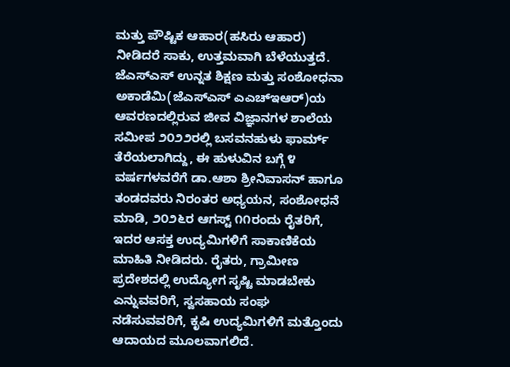ಮತ್ತು ಪೌಷ್ಟಿಕ ಆಹಾರ(ಹಸಿರು ಆಹಾರ) ನೀಡಿದರೆ ಸಾಕು, ಉತ್ತಮವಾಗಿ ಬೆಳೆಯುತ್ತದೆ. ಜೆಎಸ್‌ಎಸ್ ಉನ್ನತ ಶಿಕ್ಷಣ ಮತ್ತು ಸಂಶೋಧನಾ ಅಕಾಡೆಮಿ(ಜೆಎಸ್‌ಎಸ್ ಎಎಚ್‌ಇಆರ್)ಯ ಆವರಣದಲ್ಲಿರುವ ಜೀವ ವಿಜ್ಞಾನಗಳ ಶಾಲೆಯ ಸಮೀಪ ೨೦೨೨ರಲ್ಲಿ ಬಸವನಹುಳು ಫಾರ್ಮ್ ತೆರೆಯಲಾಗಿದ್ದು, ಈ ಹುಳುವಿನ ಬಗ್ಗೆ ೪ ವರ್ಷಗಳವರೆಗೆ ಡಾ.ಆಶಾ ಶ್ರೀನಿವಾಸನ್ ಹಾಗೂ ತಂಡದವರು ನಿರಂತರ ಅಧ್ಯಯನ, ಸಂಶೋಧನೆ ಮಾಡಿ, ೨೦೨೬ರ ಆಗಸ್ಟ್ ೧೧ರಂದು ರೈತರಿಗೆ, ಇದರ ಆಸಕ್ತ ಉದ್ಯಮಿಗಳಿಗೆ ಸಾಕಾಣಿಕೆಯ ಮಾಹಿತಿ ನೀಡಿದರು. ರೈತರು, ಗ್ರಾಮೀಣ ಪ್ರದೇಶದಲ್ಲಿ ಉದ್ಯೋಗ ಸೃಷ್ಟಿ ಮಾಡಬೇಕು ಎನ್ನುವವರಿಗೆ, ಸ್ವಸಹಾಯ ಸಂಘ ನಡೆಸುವವರಿಗೆ, ಕೃಷಿ ಉದ್ಯಮಿಗಳಿಗೆ ಮತ್ತೊಂದು ಆದಾಯದ ಮೂಲವಾಗಲಿದೆ.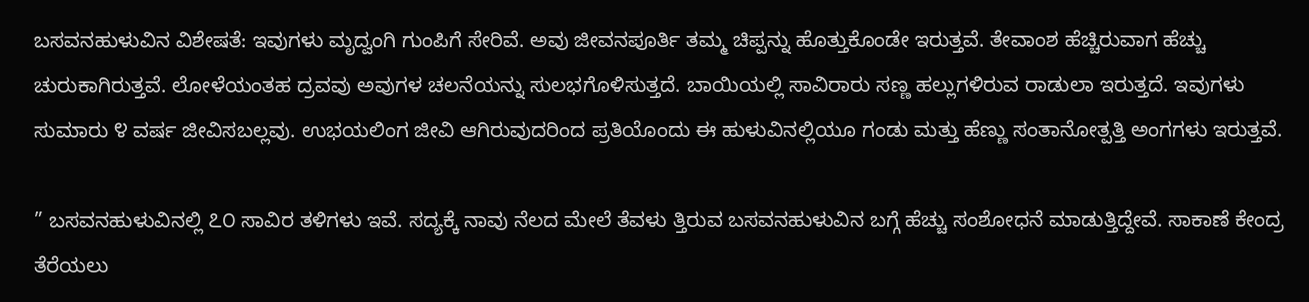ಬಸವನಹುಳುವಿನ ವಿಶೇಷತೆ: ಇವುಗಳು ಮೃದ್ವಂಗಿ ಗುಂಪಿಗೆ ಸೇರಿವೆ. ಅವು ಜೀವನಪೂರ್ತಿ ತಮ್ಮ ಚಿಪ್ಪನ್ನು ಹೊತ್ತುಕೊಂಡೇ ಇರುತ್ತವೆ. ತೇವಾಂಶ ಹೆಚ್ಚಿರುವಾಗ ಹೆಚ್ಚು ಚುರುಕಾಗಿರುತ್ತವೆ. ಲೋಳೆಯಂತಹ ದ್ರವವು ಅವುಗಳ ಚಲನೆಯನ್ನು ಸುಲಭಗೊಳಿಸುತ್ತದೆ. ಬಾಯಿಯಲ್ಲಿ ಸಾವಿರಾರು ಸಣ್ಣ ಹಲ್ಲುಗಳಿರುವ ರಾಡುಲಾ ಇರುತ್ತದೆ. ಇವುಗಳು ಸುಮಾರು ೪ ವರ್ಷ ಜೀವಿಸಬಲ್ಲವು. ಉಭಯಲಿಂಗ ಜೀವಿ ಆಗಿರುವುದರಿಂದ ಪ್ರತಿಯೊಂದು ಈ ಹುಳುವಿನಲ್ಲಿಯೂ ಗಂಡು ಮತ್ತು ಹೆಣ್ಣು ಸಂತಾನೋತ್ಪತ್ತಿ ಅಂಗಗಳು ಇರುತ್ತವೆ.

” ಬಸವನಹುಳುವಿನಲ್ಲಿ ೭೦ ಸಾವಿರ ತಳಿಗಳು ಇವೆ. ಸದ್ಯಕ್ಕೆ ನಾವು ನೆಲದ ಮೇಲೆ ತೆವಳು ತ್ತಿರುವ ಬಸವನಹುಳುವಿನ ಬಗ್ಗೆ ಹೆಚ್ಚು ಸಂಶೋಧನೆ ಮಾಡುತ್ತಿದ್ದೇವೆ. ಸಾಕಾಣೆ ಕೇಂದ್ರ ತೆರೆಯಲು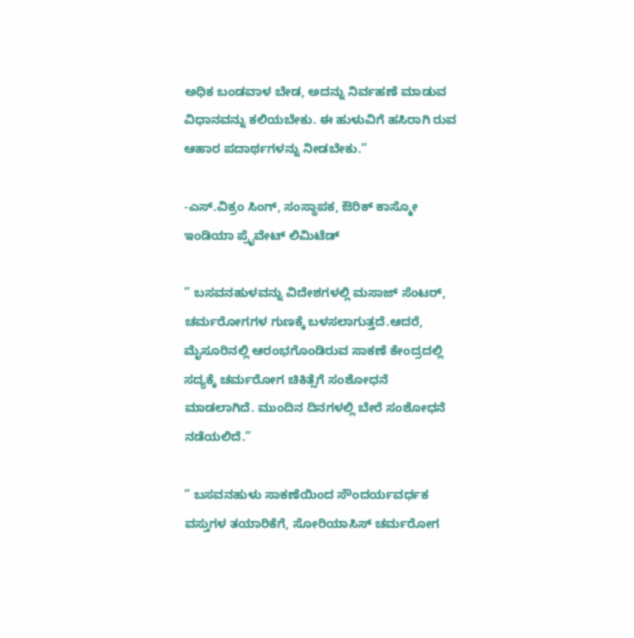ಅಧಿಕ ಬಂಡವಾಳ ಬೇಡ, ಅದನ್ನು ನಿರ್ವಹಣೆ ಮಾಡುವ ವಿಧಾನವನ್ನು ಕಲಿಯಬೇಕು. ಈ ಹುಳುವಿಗೆ ಹಸಿರಾಗಿ ರುವ ಆಹಾರ ಪದಾರ್ಥಗಳನ್ನು ನೀಡಬೇಕು.”

-ಎಸ್.ವಿಕ್ರಂ ಸಿಂಗ್, ಸಂಸ್ಥಾಪಕ, ಔರಿಕ್ ಕಾಸ್ಮೋ ಇಂಡಿಯಾ ಪ್ರೈವೇಟ್ ಲಿಮಿಟೆಡ್

” ಬಸವನಹುಳವನ್ನು ವಿದೇಶಗಳಲ್ಲಿ ಮಸಾಜ್ ಸೆಂಟರ್, ಚರ್ಮರೋಗಗಳ ಗುಣಕ್ಕೆ ಬಳಸಲಾಗುತ್ತದೆ.ಆದರೆ, ಮೈಸೂರಿನಲ್ಲಿ ಆರಂಭಗೊಂಡಿರುವ ಸಾಕಣೆ ಕೇಂದ್ರದಲ್ಲಿ ಸದ್ಯಕ್ಕೆ ಚರ್ಮರೋಗ ಚಿಕಿತ್ಸೆಗೆ ಸಂಶೋಧನೆ ಮಾಡಲಾಗಿದೆ. ಮುಂದಿನ ದಿನಗಳಲ್ಲಿ ಬೇರೆ ಸಂಶೋಧನೆ ನಡೆಯಲಿದೆ.”

” ಬಸವನಹುಳು ಸಾಕಣೆಯಿಂದ ಸೌಂದರ್ಯವರ್ಧಕ ವಸ್ತುಗಳ ತಯಾರಿಕೆಗೆ, ಸೋರಿಯಾಸಿಸ್ ಚರ್ಮರೋಗ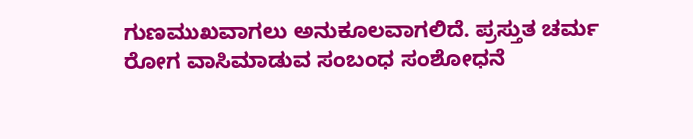ಗುಣಮುಖವಾಗಲು ಅನುಕೂಲವಾಗಲಿದೆ. ಪ್ರಸ್ತುತ ಚರ್ಮ ರೋಗ ವಾಸಿಮಾಡುವ ಸಂಬಂಧ ಸಂಶೋಧನೆ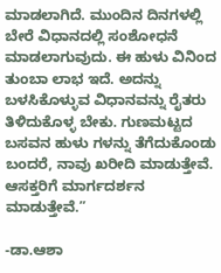ಮಾಡಲಾಗಿದೆ. ಮುಂದಿನ ದಿನಗಳಲ್ಲಿ ಬೇರೆ ವಿಧಾನದಲ್ಲಿ ಸಂಶೋಧನೆ ಮಾಡಲಾಗುವುದು. ಈ ಹುಳು ವಿನಿಂದ ತುಂಬಾ ಲಾಭ ಇದೆ. ಅದನ್ನು ಬಳಸಿಕೊಳ್ಳುವ ವಿಧಾನವನ್ನು ರೈತರು ತಿಳಿದುಕೊಳ್ಳ ಬೇಕು. ಗುಣಮಟ್ಟದ ಬಸವನ ಹುಳು ಗಳನ್ನು ತೆಗೆದುಕೊಂಡು ಬಂದರೆ, ನಾವು ಖರೀದಿ ಮಾಡುತ್ತೇವೆ. ಆಸಕ್ತರಿಗೆ ಮಾರ್ಗದರ್ಶನ ಮಾಡುತ್ತೇವೆ.”

-ಡಾ.ಆಶಾ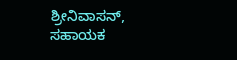ಶ್ರೀನಿವಾಸನ್, ಸಹಾಯಕ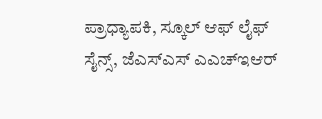ಪ್ರಾಧ್ಯಾಪಕಿ, ಸ್ಕೂಲ್ ಆಫ್ ಲೈಫ್ ಸೈನ್ಸ್, ಜೆಎಸ್‌ಎಸ್ ಎಎಚ್‌ಇಆರ್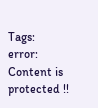Tags:
error: Content is protected !!